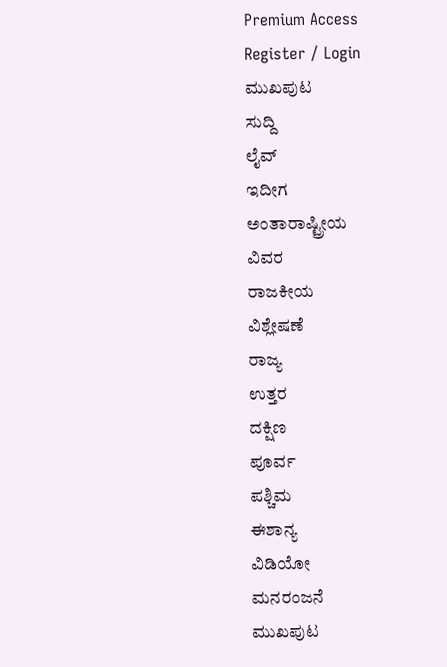Premium Access
Register / Login
ಮುಖಪುಟ
ಸುದ್ದಿ
ಲೈವ್
ಇದೀಗ
ಅಂತಾರಾಷ್ಟ್ರೀಯ
ವಿವರ
ರಾಜಕೀಯ
ವಿಶ್ಲೇಷಣೆ
ರಾಜ್ಯ
ಉತ್ತರ
ದಕ್ಷಿಣ
ಪೂರ್ವ
ಪಶ್ಚಿಮ
ಈಶಾನ್ಯ
ವಿಡಿಯೋ
ಮನರಂಜನೆ
ಮುಖಪುಟ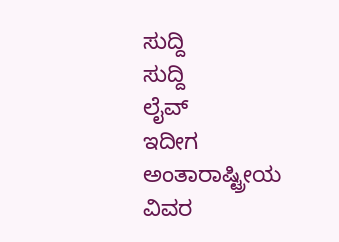ಸುದ್ದಿ
ಸುದ್ದಿ
ಲೈವ್
ಇದೀಗ
ಅಂತಾರಾಷ್ಟ್ರೀಯ
ವಿವರ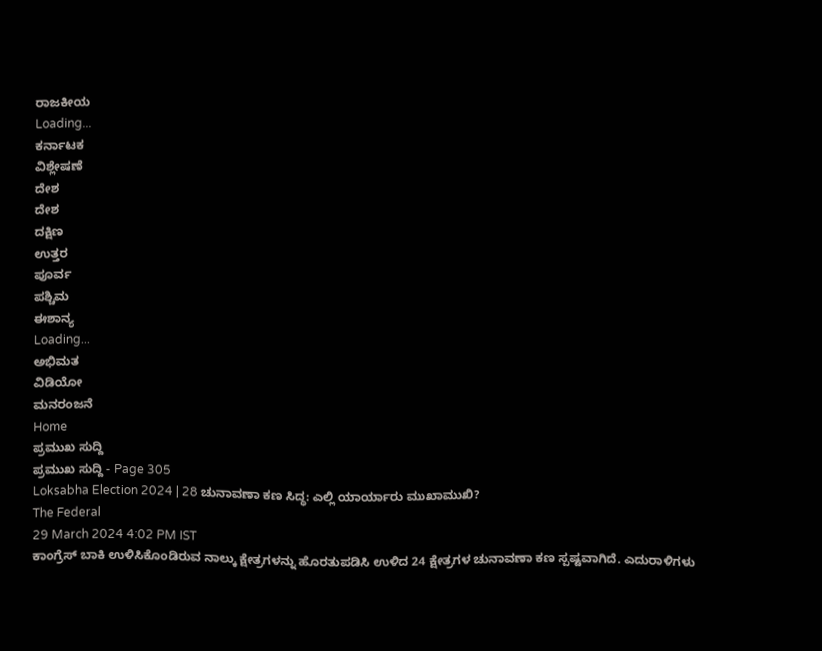ರಾಜಕೀಯ
Loading...
ಕರ್ನಾಟಕ
ವಿಶ್ಲೇಷಣೆ
ದೇಶ
ದೇಶ
ದಕ್ಷಿಣ
ಉತ್ತರ
ಪೂರ್ವ
ಪಶ್ಚಿಮ
ಈಶಾನ್ಯ
Loading...
ಅಭಿಮತ
ವಿಡಿಯೋ
ಮನರಂಜನೆ
Home
ಪ್ರಮುಖ ಸುದ್ದಿ
ಪ್ರಮುಖ ಸುದ್ದಿ - Page 305
Loksabha Election 2024 | 28 ಚುನಾವಣಾ ಕಣ ಸಿದ್ಧ: ಎಲ್ಲಿ ಯಾರ್ಯಾರು ಮುಖಾಮುಖಿ?
The Federal
29 March 2024 4:02 PM IST
ಕಾಂಗ್ರೆಸ್ ಬಾಕಿ ಉಳಿಸಿಕೊಂಡಿರುವ ನಾಲ್ಕು ಕ್ಷೇತ್ರಗಳನ್ನು ಹೊರತುಪಡಿಸಿ ಉಳಿದ 24 ಕ್ಷೇತ್ರಗಳ ಚುನಾವಣಾ ಕಣ ಸ್ಪಷ್ಟವಾಗಿದೆ. ಎದುರಾಳಿಗಳು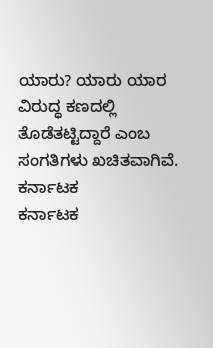ಯಾರು? ಯಾರು ಯಾರ ವಿರುದ್ಧ ಕಣದಲ್ಲಿ ತೊಡೆತಟ್ಟಿದ್ದಾರೆ ಎಂಬ ಸಂಗತಿಗಳು ಖಚಿತವಾಗಿವೆ.
ಕರ್ನಾಟಕ
ಕರ್ನಾಟಕ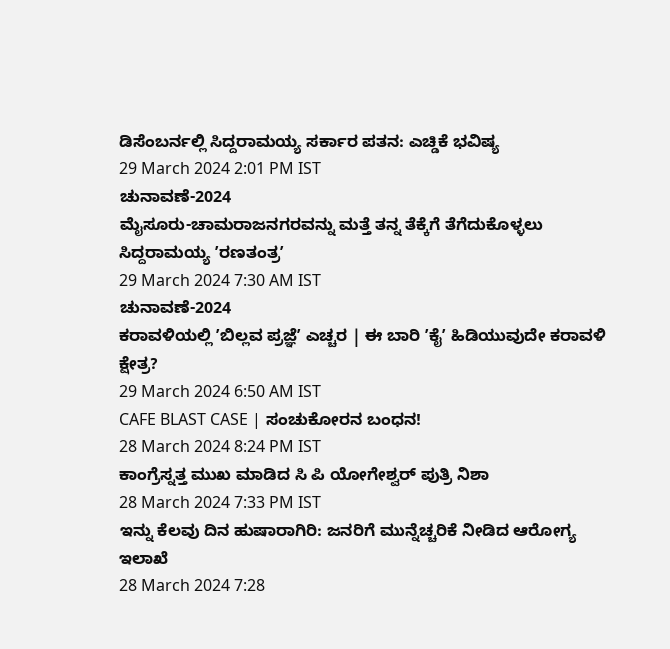ಡಿಸೆಂಬರ್ನಲ್ಲಿ ಸಿದ್ದರಾಮಯ್ಯ ಸರ್ಕಾರ ಪತನ: ಎಚ್ಡಿಕೆ ಭವಿಷ್ಯ
29 March 2024 2:01 PM IST
ಚುನಾವಣೆ-2024
ಮೈಸೂರು-ಚಾಮರಾಜನಗರವನ್ನು ಮತ್ತೆ ತನ್ನ ತೆಕ್ಕೆಗೆ ತೆಗೆದುಕೊಳ್ಳಲು ಸಿದ್ದರಾಮಯ್ಯ ʼರಣತಂತ್ರʼ
29 March 2024 7:30 AM IST
ಚುನಾವಣೆ-2024
ಕರಾವಳಿಯಲ್ಲಿ ʼಬಿಲ್ಲವ ಪ್ರಜ್ಞೆʼ ಎಚ್ಚರ | ಈ ಬಾರಿ ʼಕೈʼ ಹಿಡಿಯುವುದೇ ಕರಾವಳಿ ಕ್ಷೇತ್ರ?
29 March 2024 6:50 AM IST
CAFE BLAST CASE | ಸಂಚುಕೋರನ ಬಂಧನ!
28 March 2024 8:24 PM IST
ಕಾಂಗ್ರೆಸ್ನತ್ತ ಮುಖ ಮಾಡಿದ ಸಿ ಪಿ ಯೋಗೇಶ್ವರ್ ಪುತ್ರಿ ನಿಶಾ
28 March 2024 7:33 PM IST
ಇನ್ನು ಕೆಲವು ದಿನ ಹುಷಾರಾಗಿರಿ: ಜನರಿಗೆ ಮುನ್ನೆಚ್ಚರಿಕೆ ನೀಡಿದ ಆರೋಗ್ಯ ಇಲಾಖೆ
28 March 2024 7:28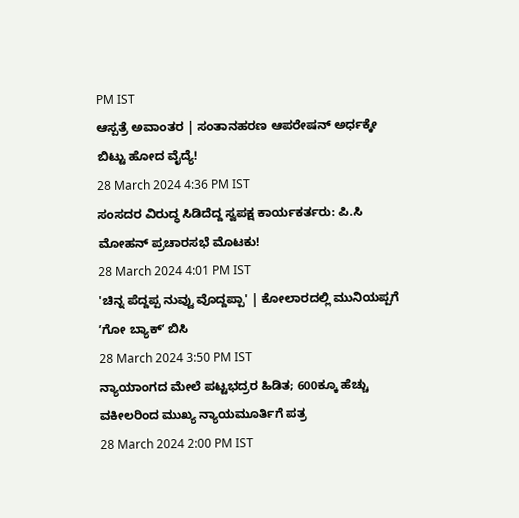PM IST
ಆಸ್ಪತ್ರೆ ಅವಾಂತರ | ಸಂತಾನಹರಣ ಆಪರೇಷನ್ ಅರ್ಧಕ್ಕೇ ಬಿಟ್ಟು ಹೋದ ವೈದ್ಯೆ!
28 March 2024 4:36 PM IST
ಸಂಸದರ ವಿರುದ್ಧ ಸಿಡಿದೆದ್ದ ಸ್ವಪಕ್ಷ ಕಾರ್ಯಕರ್ತರು: ಪಿ.ಸಿ ಮೋಹನ್ ಪ್ರಚಾರಸಭೆ ಮೊಟಕು!
28 March 2024 4:01 PM IST
'ಚಿನ್ನ ಪೆದ್ದಪ್ಪ ನುವ್ವು ವೊದ್ದಪ್ಪಾ' | ಕೋಲಾರದಲ್ಲಿ ಮುನಿಯಪ್ಪಗೆ ʼಗೋ ಬ್ಯಾಕ್ʼ ಬಿಸಿ
28 March 2024 3:50 PM IST
ನ್ಯಾಯಾಂಗದ ಮೇಲೆ ಪಟ್ಟಭದ್ರರ ಹಿಡಿತ; 600ಕ್ಕೂ ಹೆಚ್ಚು ವಕೀಲರಿಂದ ಮುಖ್ಯ ನ್ಯಾಯಮೂರ್ತಿಗೆ ಪತ್ರ
28 March 2024 2:00 PM IST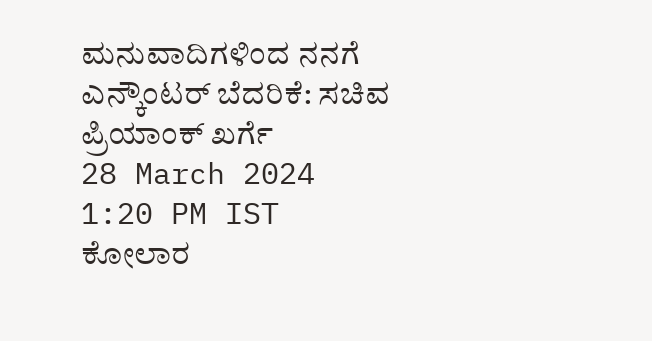ಮನುವಾದಿಗಳಿಂದ ನನಗೆ ಎನ್ಕೌಂಟರ್ ಬೆದರಿಕೆ: ಸಚಿವ ಪ್ರಿಯಾಂಕ್ ಖರ್ಗೆ
28 March 2024 1:20 PM IST
ಕೋಲಾರ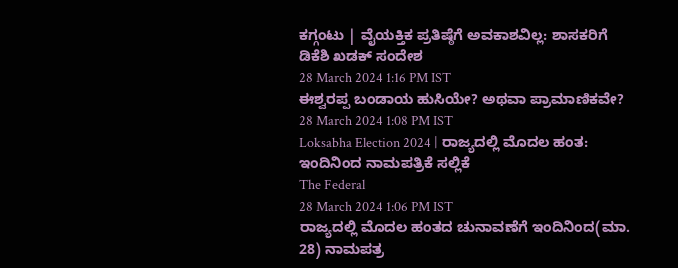ಕಗ್ಗಂಟು | ವೈಯಕ್ತಿಕ ಪ್ರತಿಷ್ಠೆಗೆ ಅವಕಾಶವಿಲ್ಲ: ಶಾಸಕರಿಗೆ ಡಿಕೆಶಿ ಖಡಕ್ ಸಂದೇಶ
28 March 2024 1:16 PM IST
ಈಶ್ವರಪ್ಪ ಬಂಡಾಯ ಹುಸಿಯೇ? ಅಥವಾ ಪ್ರಾಮಾಣಿಕವೇ?
28 March 2024 1:08 PM IST
Loksabha Election 2024 | ರಾಜ್ಯದಲ್ಲಿ ಮೊದಲ ಹಂತ: ಇಂದಿನಿಂದ ನಾಮಪತ್ರಿಕೆ ಸಲ್ಲಿಕೆ
The Federal
28 March 2024 1:06 PM IST
ರಾಜ್ಯದಲ್ಲಿ ಮೊದಲ ಹಂತದ ಚುನಾವಣೆಗೆ ಇಂದಿನಿಂದ(ಮಾ. 28) ನಾಮಪತ್ರ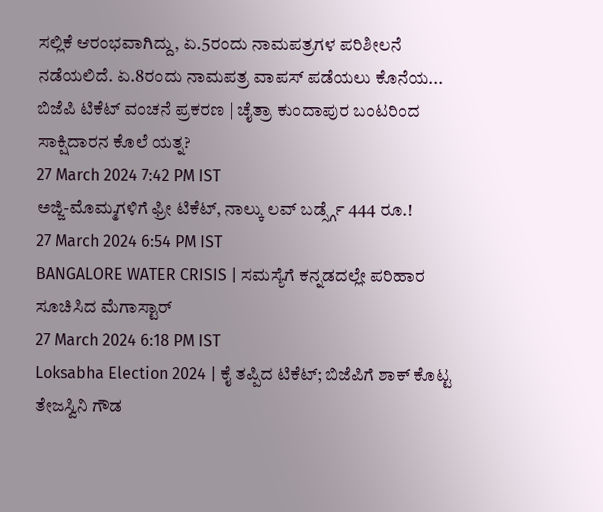ಸಲ್ಲಿಕೆ ಆರಂಭವಾಗಿದ್ದು, ಏ.5ರಂದು ನಾಮಪತ್ರಗಳ ಪರಿಶೀಲನೆ ನಡೆಯಲಿದೆ. ಏ.8ರಂದು ನಾಮಪತ್ರ ವಾಪಸ್ ಪಡೆಯಲು ಕೊನೆಯ...
ಬಿಜೆಪಿ ಟಿಕೆಟ್ ವಂಚನೆ ಪ್ರಕರಣ | ಚೈತ್ರಾ ಕುಂದಾಪುರ ಬಂಟರಿಂದ ಸಾಕ್ಷಿದಾರನ ಕೊಲೆ ಯತ್ನ?
27 March 2024 7:42 PM IST
ಅಜ್ಜಿ-ಮೊಮ್ಮಗಳಿಗೆ ಫ್ರೀ ಟಿಕೆಟ್, ನಾಲ್ಕು ಲವ್ ಬರ್ಡ್ಸ್ಗೆ 444 ರೂ.!
27 March 2024 6:54 PM IST
BANGALORE WATER CRISIS | ಸಮಸ್ಯೆಗೆ ಕನ್ನಡದಲ್ಲೇ ಪರಿಹಾರ ಸೂಚಿಸಿದ ಮೆಗಾಸ್ಟಾರ್
27 March 2024 6:18 PM IST
Loksabha Election 2024 | ಕೈ ತಪ್ಪಿದ ಟಿಕೆಟ್; ಬಿಜೆಪಿಗೆ ಶಾಕ್ ಕೊಟ್ಟ ತೇಜಸ್ವಿನಿ ಗೌಡ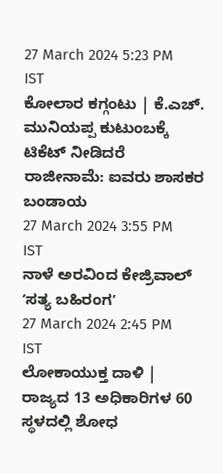27 March 2024 5:23 PM IST
ಕೋಲಾರ ಕಗ್ಗಂಟು | ಕೆ.ಎಚ್. ಮುನಿಯಪ್ಪ ಕುಟುಂಬಕ್ಕೆ ಟಿಕೆಟ್ ನೀಡಿದರೆ ರಾಜೀನಾಮೆ: ಐವರು ಶಾಸಕರ ಬಂಡಾಯ
27 March 2024 3:55 PM IST
ನಾಳೆ ಅರವಿಂದ ಕೇಜ್ರಿವಾಲ್ ʼಸತ್ಯ ಬಹಿರಂಗʼ
27 March 2024 2:45 PM IST
ಲೋಕಾಯುಕ್ತ ದಾಳಿ | ರಾಜ್ಯದ 13 ಅಧಿಕಾರಿಗಳ 60 ಸ್ಥಳದಲ್ಲಿ ಶೋಧ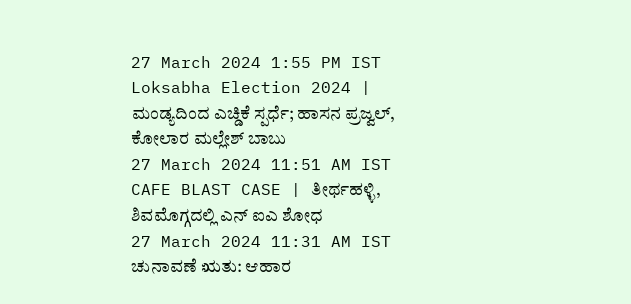27 March 2024 1:55 PM IST
Loksabha Election 2024 | ಮಂಡ್ಯದಿಂದ ಎಚ್ಡಿಕೆ ಸ್ಪರ್ಧೆ; ಹಾಸನ ಪ್ರಜ್ವಲ್, ಕೋಲಾರ ಮಲ್ಲೇಶ್ ಬಾಬು
27 March 2024 11:51 AM IST
CAFE BLAST CASE | ತೀರ್ಥಹಳ್ಳಿ, ಶಿವಮೊಗ್ಗದಲ್ಲಿ ಎನ್ ಐಎ ಶೋಧ
27 March 2024 11:31 AM IST
ಚುನಾವಣೆ ಋತು: ಆಹಾರ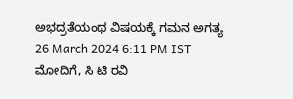ಅಭದ್ರತೆಯಂಥ ವಿಷಯಕ್ಕೆ ಗಮನ ಅಗತ್ಯ
26 March 2024 6:11 PM IST
ಮೋದಿಗೆ, ಸಿ ಟಿ ರವಿ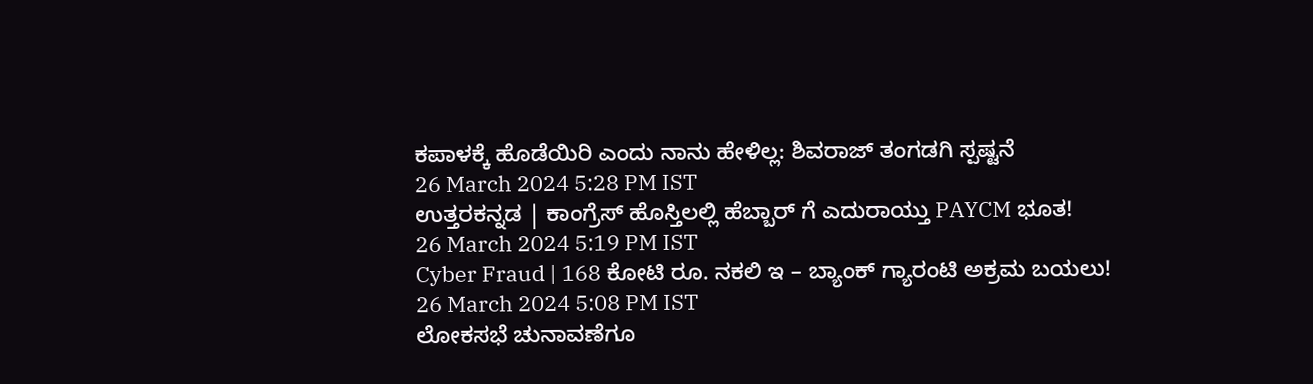ಕಪಾಳಕ್ಕೆ ಹೊಡೆಯಿರಿ ಎಂದು ನಾನು ಹೇಳಿಲ್ಲ: ಶಿವರಾಜ್ ತಂಗಡಗಿ ಸ್ಪಷ್ಟನೆ
26 March 2024 5:28 PM IST
ಉತ್ತರಕನ್ನಡ | ಕಾಂಗ್ರೆಸ್ ಹೊಸ್ತಿಲಲ್ಲಿ ಹೆಬ್ಬಾರ್ ಗೆ ಎದುರಾಯ್ತು PAYCM ಭೂತ!
26 March 2024 5:19 PM IST
Cyber Fraud | 168 ಕೋಟಿ ರೂ. ನಕಲಿ ಇ – ಬ್ಯಾಂಕ್ ಗ್ಯಾರಂಟಿ ಅಕ್ರಮ ಬಯಲು!
26 March 2024 5:08 PM IST
ಲೋಕಸಭೆ ಚುನಾವಣೆಗೂ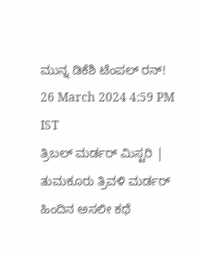ಮುನ್ನ ಡಿಕೆಶಿ ಟೆಂಪಲ್ ರನ್!
26 March 2024 4:59 PM IST
ತ್ರಿಬಲ್ ಮರ್ಡರ್ ಮಿಸ್ಟರಿ | ತುಮಕೂರು ತ್ರಿವಳಿ ಮರ್ಡರ್ ಹಿಂದಿನ ಅಸಲೀ ಕಥೆ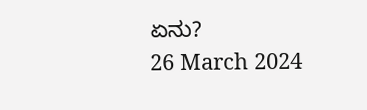ಏನು?
26 March 2024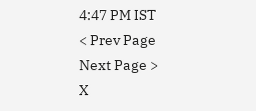4:47 PM IST
< Prev Page
Next Page >
X